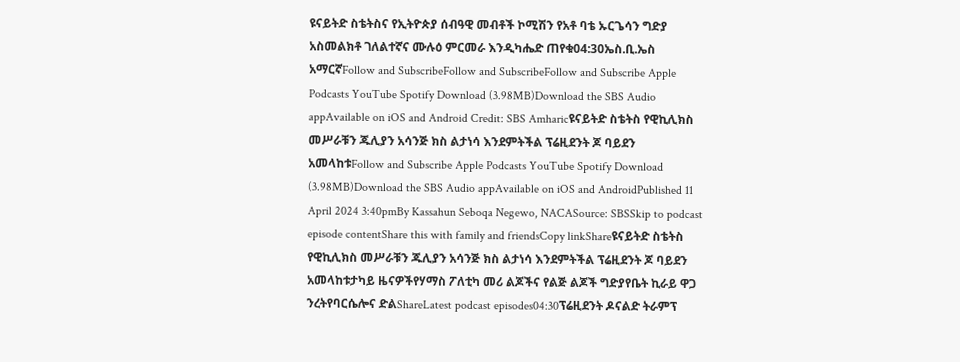ዩናይትድ ስቴትስና የኢትዮጵያ ሰብዓዊ መብቶች ኮሚሽን የአቶ ባቴ ኡርጌሳን ግድያ አስመልክቶ ገለልተኛና ሙሉዕ ምርመራ እንዲካሔድ ጠየቁ04:30ኤስ.ቢ.ኤስ አማርኛFollow and SubscribeFollow and SubscribeFollow and Subscribe Apple Podcasts YouTube Spotify Download (3.98MB)Download the SBS Audio appAvailable on iOS and Android Credit: SBS Amharicዩናይትድ ስቴትስ የዊኪሊክስ መሥራቹን ጁሊያን አሳንጅ ክስ ልታነሳ እንደምትችል ፕሬዚደንት ጆ ባይደን አመላከቱFollow and Subscribe Apple Podcasts YouTube Spotify Download (3.98MB)Download the SBS Audio appAvailable on iOS and AndroidPublished 11 April 2024 3:40pmBy Kassahun Seboqa Negewo, NACASource: SBSSkip to podcast episode contentShare this with family and friendsCopy linkShareዩናይትድ ስቴትስ የዊኪሊክስ መሥራቹን ጁሊያን አሳንጅ ክስ ልታነሳ እንደምትችል ፕሬዚደንት ጆ ባይደን አመላከቱታካይ ዜናዎችየሃማስ ፖለቲካ መሪ ልጆችና የልጅ ልጆች ግድያየቤት ኪራይ ዋጋ ንረትየባርሴሎና ድልShareLatest podcast episodes04:30ፕሬዚደንት ዶናልድ ትራምፕ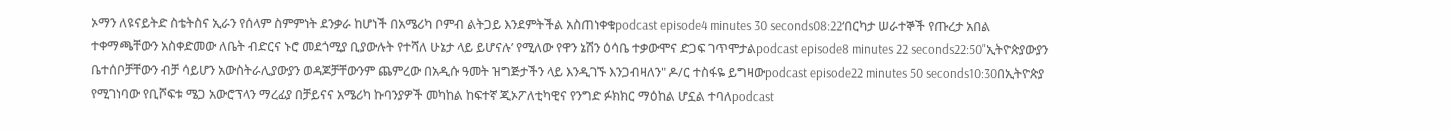ኦማን ለዩናይትድ ስቴትስና ኢራን የሰላም ስምምነት ደንቃራ ከሆነች በአሜሪካ ቦምብ ልትጋይ እንደምትችል አስጠነቀቁpodcast episode4 minutes 30 seconds08:22‘በርካታ ሠራተኞች የጡረታ አበል ተቀማጫቸውን አስቀድመው ለቤት ብድርና ኑሮ መደጎሚያ ቢያውሉት የተሻለ ሁኔታ ላይ ይሆናሉ’ የሚለው የዋን ኔሽን ዕሳቤ ተቃውሞና ድጋፍ ገጥሞታልpodcast episode8 minutes 22 seconds22:50"ኢትዮጵያውያን ቤተሰቦቻቸውን ብቻ ሳይሆን አውስትራሊያውያን ወዳጆቻቸውንም ጨምረው በአዲሱ ዓመት ዝግጅታችን ላይ እንዲገኙ እንጋብዛለን" ዶ/ር ተስፋዬ ይግዛውpodcast episode22 minutes 50 seconds10:30በኢትዮጵያ የሚገነባው የቢሾፍቱ ሜጋ አውሮፕላን ማረፊያ በቻይናና አሜሪካ ኩባንያዎች መካከል ከፍተኛ ጂኦፖለቲካዊና የንግድ ፉክክር ማዕከል ሆኗል ተባለpodcast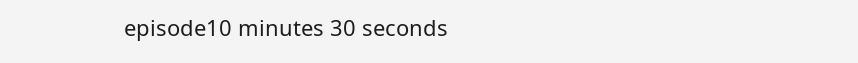episode10 minutes 30 seconds